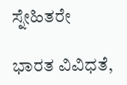ಸ್ನೇಹಿತರೇ

ಭಾರತ ವಿವಿಧತೆ,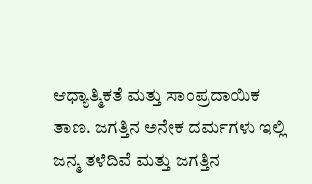ಆಧ್ಯಾತ್ಮಿಕತೆ ಮತ್ತು ಸಾಂಪ್ರದಾಯಿಕ ತಾಣ. ಜಗತ್ತಿನ ಅನೇಕ ದರ್ಮಗಳು ಇಲ್ಲಿ ಜನ್ಮ ತಳೆದಿವೆ ಮತ್ತು ಜಗತ್ತಿನ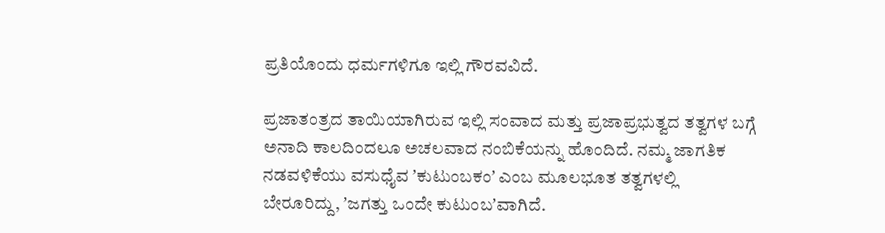ಪ್ರತಿಯೊಂದು ಧರ್ಮಗಳಿಗೂ ಇಲ್ಲಿ ಗೌರವವಿದೆ.

ಪ್ರಜಾತಂತ್ರದ ತಾಯಿಯಾಗಿರುವ ಇಲ್ಲಿ ಸಂವಾದ ಮತ್ತು ಪ್ರಜಾಪ್ರಭುತ್ವದ ತತ್ವಗಳ ಬಗ್ಗೆ ಅನಾದಿ ಕಾಲದಿಂದಲೂ ಅಚಲವಾದ ನಂಬಿಕೆಯನ್ನು ಹೊಂದಿದೆ. ನಮ್ಮ ಜಾಗತಿಕ ನಡವಳಿಕೆಯು ವಸುಧೈವ ʼಕುಟುಂಬಕಂʼ ಎಂಬ ಮೂಲಭೂತ ತತ್ವಗಳಲ್ಲಿ ಬೇರೂರಿದ್ದು, ʼಜಗತ್ತು ಒಂದೇ ಕುಟುಂಬʼವಾಗಿದೆ.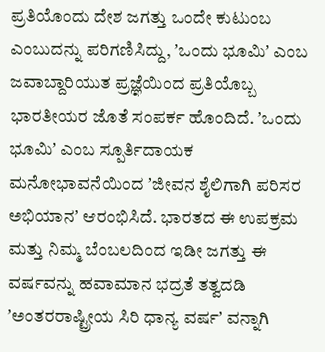ಪ್ರತಿಯೊಂದು ದೇಶ ಜಗತ್ತು ಒಂದೇ ಕುಟುಂಬ ಎಂಬುದನ್ನು ಪರಿಗಣಿಸಿದ್ದು, ʼಒಂದು ಭೂಮಿʼ ಎಂಬ ಜವಾಬ್ದಾರಿಯುತ ಪ್ರಜ್ಞೆಯಿಂದ ಪ್ರತಿಯೊಬ್ಬ ಭಾರತೀಯರ ಜೊತೆ ಸಂಪರ್ಕ ಹೊಂದಿದೆ. ʼಒಂದು ಭೂಮಿʼ ಎಂಬ ಸ್ಪೂರ್ತಿದಾಯಕ ಮನೋಭಾವನೆಯಿಂದ ʼಜೀವನ ಶೈಲಿಗಾಗಿ ಪರಿಸರ ಅಭಿಯಾನʼ ಆರಂಭಿಸಿದೆ. ಭಾರತದ ಈ ಉಪಕ್ರಮ ಮತ್ತು ನಿಮ್ಮ ಬೆಂಬಲದಿಂದ ಇಡೀ ಜಗತ್ತು ಈ ವರ್ಷವನ್ನು ಹವಾಮಾನ ಭದ್ರತೆ ತತ್ವದಡಿ ʼಅಂತರರಾಷ್ಟ್ರೀಯ ಸಿರಿ ಧಾನ್ಯ ವರ್ಷʼ ವನ್ನಾಗಿ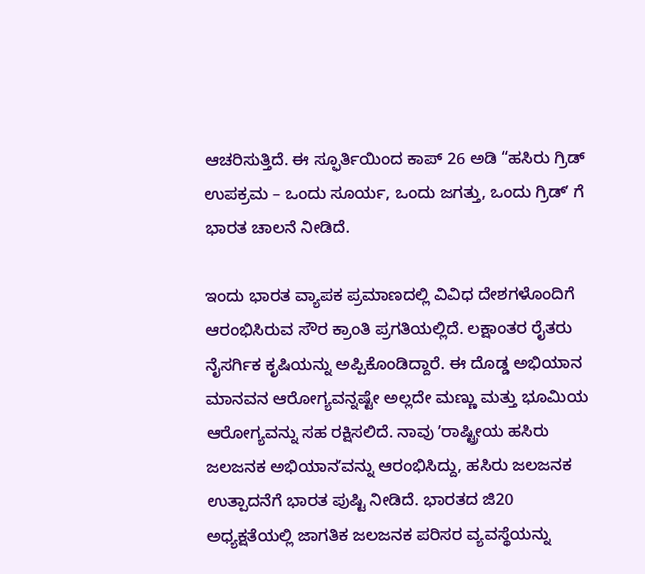ಆಚರಿಸುತ್ತಿದೆ. ಈ ಸ್ಫೂರ್ತಿಯಿಂದ ಕಾಪ್‌ 26 ಅಡಿ “ಹಸಿರು ಗ್ರಿಡ್‌ ಉಪಕ್ರಮ – ಒಂದು ಸೂರ್ಯ, ಒಂದು ಜಗತ್ತು, ಒಂದು ಗ್ರಿಡ್‌ʼ ಗೆ ಭಾರತ ಚಾಲನೆ ನೀಡಿದೆ.

ಇಂದು ಭಾರತ ವ್ಯಾಪಕ ಪ್ರಮಾಣದಲ್ಲಿ ವಿವಿಧ ದೇಶಗಳೊಂದಿಗೆ ಆರಂಭಿಸಿರುವ ಸೌರ ಕ್ರಾಂತಿ ಪ್ರಗತಿಯಲ್ಲಿದೆ. ಲಕ್ಷಾಂತರ ರೈತರು ನೈಸರ್ಗಿಕ ಕೃಷಿಯನ್ನು ಅಪ್ಪಿಕೊಂಡಿದ್ದಾರೆ. ಈ ದೊಡ್ಡ ಅಭಿಯಾನ ಮಾನವನ ಆರೋಗ್ಯವನ್ನಷ್ಟೇ ಅಲ್ಲದೇ ಮಣ್ಣು ಮತ್ತು ಭೂಮಿಯ ಆರೋಗ್ಯವನ್ನು ಸಹ ರಕ್ಷಿಸಲಿದೆ. ನಾವು ʼರಾಷ್ಟ್ರೀಯ ಹಸಿರು ಜಲಜನಕ ಅಭಿಯಾನʼವನ್ನು ಆರಂಭಿಸಿದ್ದು, ಹಸಿರು ಜಲಜನಕ ಉತ್ಪಾದನೆಗೆ ಭಾರತ ಪುಷ್ಟಿ ನೀಡಿದೆ. ಭಾರತದ ಜಿ20 ಅಧ್ಯಕ್ಷತೆಯಲ್ಲಿ ಜಾಗತಿಕ ಜಲಜನಕ ಪರಿಸರ ವ್ಯವಸ್ಥೆಯನ್ನು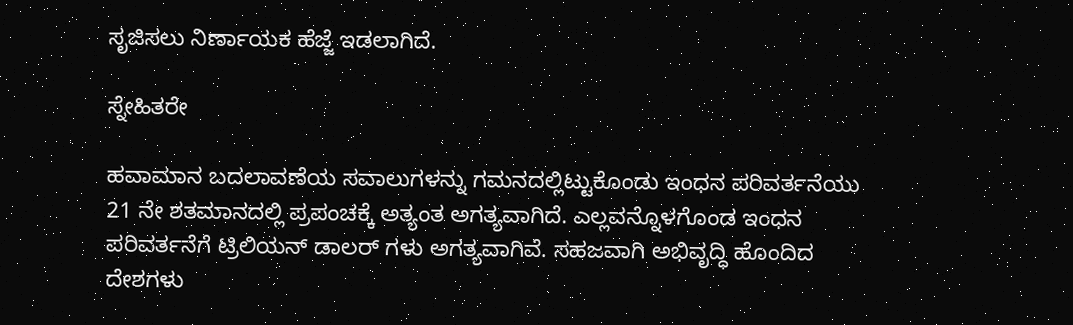ಸೃಜಿಸಲು ನಿರ್ಣಾಯಕ ಹೆಜ್ಜೆ ಇಡಲಾಗಿದೆ.

ಸ್ನೇಹಿತರೇ

ಹವಾಮಾನ ಬದಲಾವಣೆಯ ಸವಾಲುಗಳನ್ನು ಗಮನದಲ್ಲಿಟ್ಟುಕೊಂಡು ಇಂಧನ ಪರಿವರ್ತನೆಯು 21 ನೇ ಶತಮಾನದಲ್ಲಿ ಪ್ರಪಂಚಕ್ಕೆ ಅತ್ಯಂತ ಅಗತ್ಯವಾಗಿದೆ. ಎಲ್ಲವನ್ನೊಳಗೊಂಡ ಇಂಧನ ಪರಿವರ್ತನೆಗೆ ಟ್ರಿಲಿಯನ್‌ ಡಾಲರ್‌ ಗಳು ಅಗತ್ಯವಾಗಿವೆ. ಸಹಜವಾಗಿ ಅಭಿವೃದ್ಧಿ ಹೊಂದಿದ ದೇಶಗಳು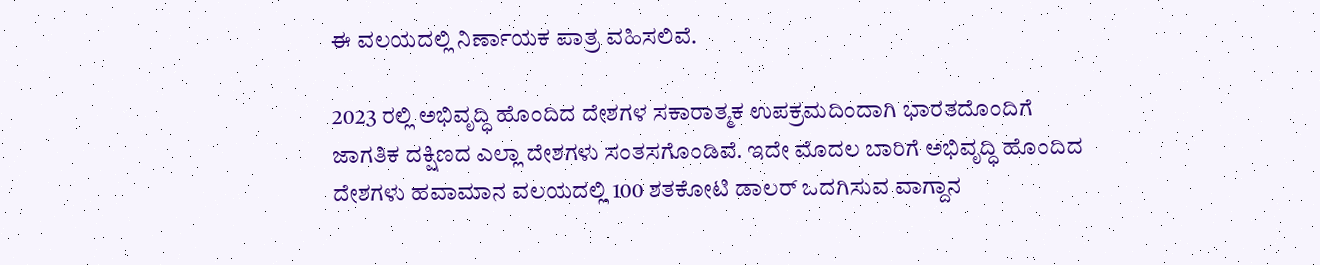ಈ ವಲಯದಲ್ಲಿ ನಿರ್ಣಾಯಕ ಪಾತ್ರ ವಹಿಸಲಿವೆ.

2023 ರಲ್ಲಿ ಅಭಿವೃದ್ಧಿ ಹೊಂದಿದ ದೇಶಗಳ ಸಕಾರಾತ್ಮಕ ಉಪಕ್ರಮದಿಂದಾಗಿ ಭಾರತದೊಂದಿಗೆ ಜಾಗತಿಕ ದಕ್ಷಿಣದ ಎಲ್ಲಾ ದೇಶಗಳು ಸಂತಸಗೊಂಡಿವೆ. ಇದೇ ಮೊದಲ ಬಾರಿಗೆ ಅಭಿವೃದ್ಧಿ ಹೊಂದಿದ ದೇಶಗಳು ಹವಾಮಾನ ವಲಯದಲ್ಲಿ 100 ಶತಕೋಟಿ ಡಾಲರ್‌ ಒದಗಿಸುವ ವಾಗ್ದಾನ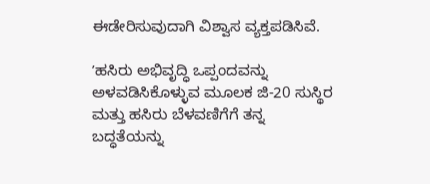ಈಡೇರಿಸುವುದಾಗಿ ವಿಶ್ವಾಸ ವ್ಯಕ್ತಪಡಿಸಿವೆ.

ʼಹಸಿರು ಅಭಿವೃದ್ಧಿ ಒಪ್ಪಂದವನ್ನು ಅಳವಡಿಸಿಕೊಳ್ಳುವ ಮೂಲಕ ಜಿ-20 ಸುಸ್ಥಿರ ಮತ್ತು ಹಸಿರು ಬೆಳವಣಿಗೆಗೆ ತನ್ನ ಬದ್ಧತೆಯನ್ನು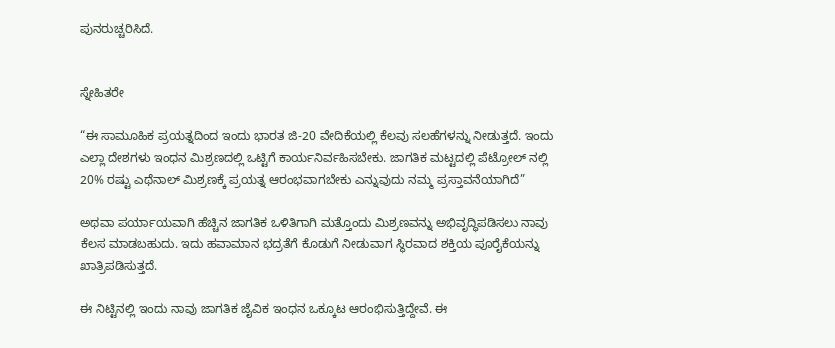ಪುನರುಚ್ಚರಿಸಿದೆ.


ಸ್ನೇಹಿತರೇ

“ಈ ಸಾಮೂಹಿಕ ಪ್ರಯತ್ನದಿಂದ ಇಂದು ಭಾರತ ಜಿ-20 ವೇದಿಕೆಯಲ್ಲಿ ಕೆಲವು ಸಲಹೆಗಳನ್ನು ನೀಡುತ್ತದೆ. ಇಂದು ಎಲ್ಲಾ ದೇಶಗಳು ಇಂಧನ ಮಿಶ್ರಣದಲ್ಲಿ ಒಟ್ಟಿಗೆ ಕಾರ್ಯನಿರ್ವಹಿಸಬೇಕು. ಜಾಗತಿಕ ಮಟ್ಟದಲ್ಲಿ ಪೆಟ್ರೋಲ್‌ ನಲ್ಲಿ 20% ರಷ್ಟು ಎಥೆನಾಲ್‌ ಮಿಶ್ರಣಕ್ಕೆ ಪ್ರಯತ್ನ ಆರಂಭವಾಗಬೇಕು ಎನ್ನುವುದು ನಮ್ಮ ಪ್ರಸ್ತಾವನೆಯಾಗಿದೆ”

ಅಥವಾ ಪರ್ಯಾಯವಾಗಿ ಹೆಚ್ಚಿನ ಜಾಗತಿಕ ಒಳಿತಿಗಾಗಿ ಮತ್ತೊಂದು ಮಿಶ್ರಣವನ್ನು ಅಭಿವೃದ್ಧಿಪಡಿಸಲು ನಾವು ಕೆಲಸ ಮಾಡಬಹುದು. ಇದು ಹವಾಮಾನ ಭದ್ರತೆಗೆ ಕೊಡುಗೆ ನೀಡುವಾಗ ಸ್ಥಿರವಾದ ಶಕ್ತಿಯ ಪೂರೈಕೆಯನ್ನು ಖಾತ್ರಿಪಡಿಸುತ್ತದೆ.

ಈ ನಿಟ್ಟಿನಲ್ಲಿ ಇಂದು ನಾವು ಜಾಗತಿಕ ಜೈವಿಕ ಇಂಧನ ಒಕ್ಕೂಟ ಆರಂಭಿಸುತ್ತಿದ್ದೇವೆ. ಈ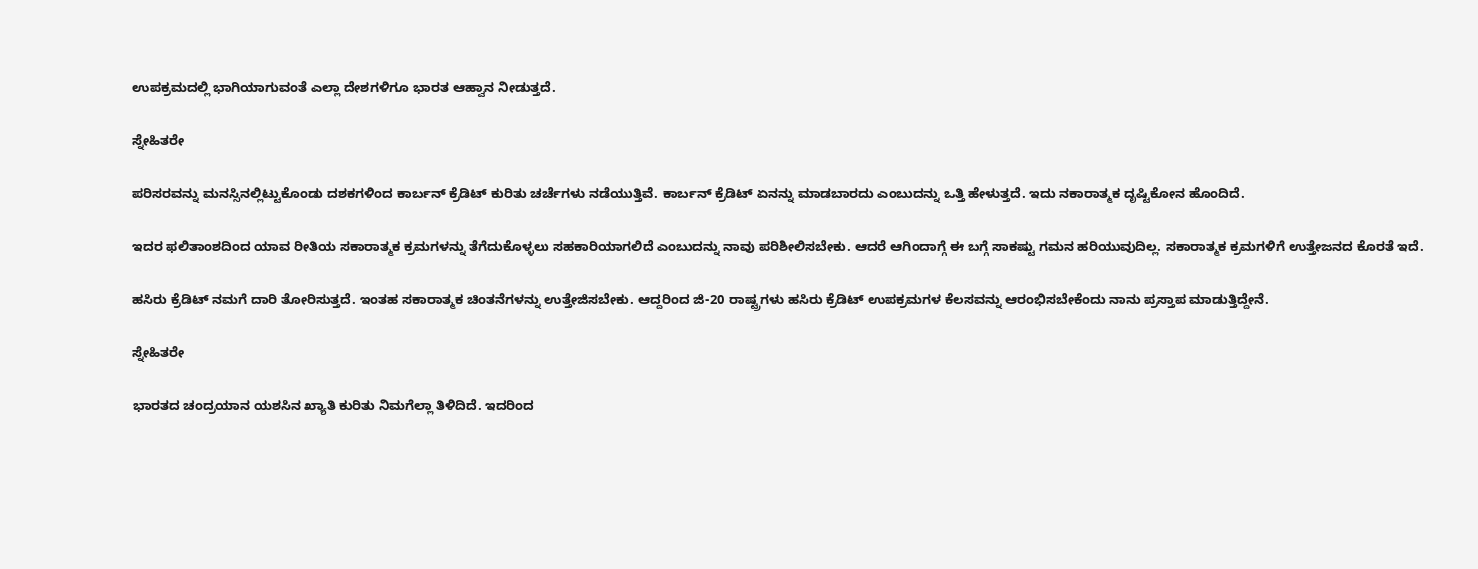ಉಪಕ್ರಮದಲ್ಲಿ ಭಾಗಿಯಾಗುವಂತೆ ಎಲ್ಲಾ ದೇಶಗಳಿಗೂ ಭಾರತ ಆಹ್ವಾನ ನೀಡುತ್ತದೆ.

ಸ್ನೇಹಿತರೇ

ಪರಿಸರವನ್ನು ಮನಸ್ಸಿನಲ್ಲಿಟ್ಟುಕೊಂಡು ದಶಕಗಳಿಂದ ಕಾರ್ಬನ್‌ ಕ್ರೆಡಿಟ್‌ ಕುರಿತು ಚರ್ಚೆಗಳು ನಡೆಯುತ್ತಿವೆ. ಕಾರ್ಬನ್‌ ಕ್ರೆಡಿಟ್‌ ಏನನ್ನು ಮಾಡಬಾರದು ಎಂಬುದನ್ನು ಒತ್ತಿ ಹೇಳುತ್ತದೆ. ಇದು ನಕಾರಾತ್ಮಕ ದೃಷ್ಟಿಕೋನ ಹೊಂದಿದೆ.

ಇದರ ಫಲಿತಾಂಶದಿಂದ ಯಾವ ರೀತಿಯ ಸಕಾರಾತ್ಮಕ ಕ್ರಮಗಳನ್ನು ತೆಗೆದುಕೊಳ್ಳಲು ಸಹಕಾರಿಯಾಗಲಿದೆ ಎಂಬುದನ್ನು ನಾವು ಪರಿಶೀಲಿಸಬೇಕು. ಆದರೆ ಆಗಿಂದಾಗ್ಗೆ ಈ ಬಗ್ಗೆ ಸಾಕಷ್ಟು ಗಮನ ಹರಿಯುವುದಿಲ್ಲ. ಸಕಾರಾತ್ಮಕ ಕ್ರಮಗಳಿಗೆ ಉತ್ತೇಜನದ ಕೊರತೆ ಇದೆ.

ಹಸಿರು ಕ್ರೆಡಿಟ್‌ ನಮಗೆ ದಾರಿ ತೋರಿಸುತ್ತದೆ. ಇಂತಹ ಸಕಾರಾತ್ಮಕ ಚಿಂತನೆಗಳನ್ನು ಉತ್ತೇಜಿಸಬೇಕು. ಆದ್ದರಿಂದ ಜಿ-20 ರಾಷ್ಟ್ರಗಳು ಹಸಿರು ಕ್ರೆಡಿಟ್‌ ಉಪಕ್ರಮಗಳ ಕೆಲಸವನ್ನು ಆರಂಭಿಸಬೇಕೆಂದು ನಾನು ಪ್ರಸ್ತಾಪ ಮಾಡುತ್ತಿದ್ದೇನೆ.

ಸ್ನೇಹಿತರೇ

ಭಾರತದ ಚಂದ್ರಯಾನ ಯಶಸಿನ ಖ್ಯಾತಿ ಕುರಿತು ನಿಮಗೆಲ್ಲಾ ತಿಳಿದಿದೆ. ಇದರಿಂದ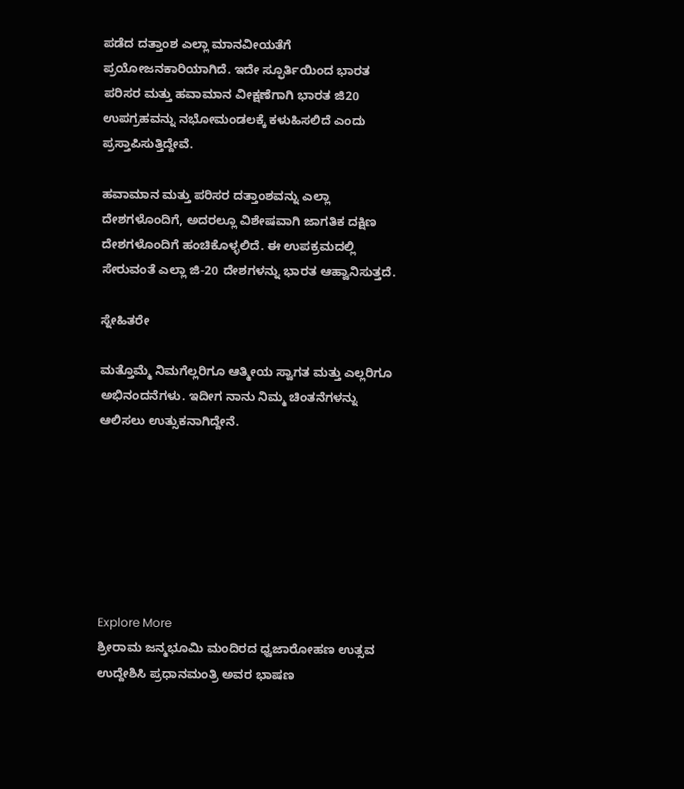ಪಡೆದ ದತ್ತಾಂಶ ಎಲ್ಲಾ ಮಾನವೀಯತೆಗೆ ಪ್ರಯೋಜನಕಾರಿಯಾಗಿದೆ. ಇದೇ ಸ್ಫೂರ್ತಿಯಿಂದ ಭಾರತ ಪರಿಸರ ಮತ್ತು ಹವಾಮಾನ ವೀಕ್ಷಣೆಗಾಗಿ ಭಾರತ ಜಿ20 ಉಪಗ್ರಹವನ್ನು ನಭೋಮಂಡಲಕ್ಕೆ ಕಳುಹಿಸಲಿದೆ ಎಂದು ಪ್ರಸ್ತಾಪಿಸುತ್ತಿದ್ದೇವೆ.

ಹವಾಮಾನ ಮತ್ತು ಪರಿಸರ ದತ್ತಾಂಶವನ್ನು ಎಲ್ಲಾ ದೇಶಗಳೊಂದಿಗೆ, ಅದರಲ್ಲೂ ವಿಶೇಷವಾಗಿ ಜಾಗತಿಕ ದಕ್ಷಿಣ ದೇಶಗಳೊಂದಿಗೆ ಹಂಚಿಕೊಳ್ಳಲಿದೆ. ಈ ಉಪಕ್ರಮದಲ್ಲಿ ಸೇರುವಂತೆ ಎಲ್ಲಾ ಜಿ-20 ದೇಶಗಳನ್ನು ಭಾರತ ಆಹ್ವಾನಿಸುತ್ತದೆ.

ಸ್ನೇಹಿತರೇ

ಮತ್ತೊಮ್ಮೆ ನಿಮಗೆಲ್ಲರಿಗೂ ಆತ್ಮೀಯ ಸ್ವಾಗತ ಮತ್ತು ಎಲ್ಲರಿಗೂ ಅಭಿನಂದನೆಗಳು. ಇದೀಗ ನಾನು ನಿಮ್ಮ ಚಿಂತನೆಗಳನ್ನು ಆಲಿಸಲು ಉತ್ಸುಕನಾಗಿದ್ದೇನೆ.







Explore More
ಶ್ರೀರಾಮ ಜನ್ಮಭೂಮಿ ಮಂದಿರದ ಧ್ವಜಾರೋಹಣ ಉತ್ಸವ ಉದ್ದೇಶಿಸಿ ಪ್ರಧಾನಮಂತ್ರಿ ಅವರ ಭಾಷಣ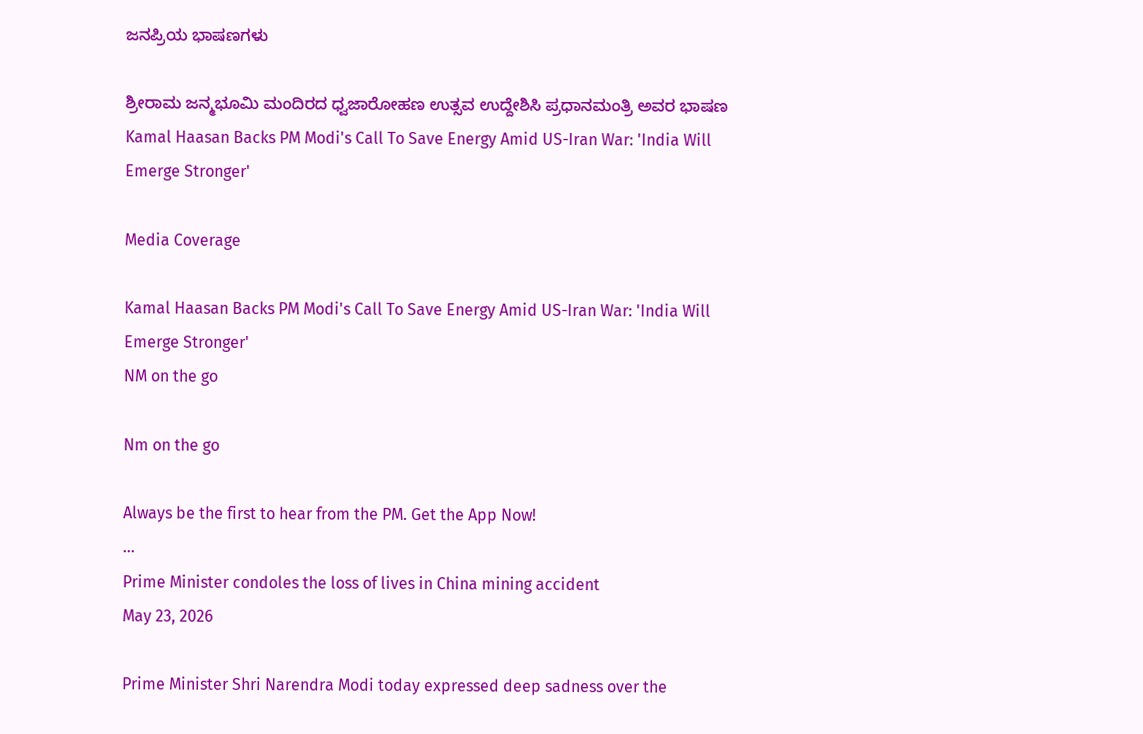ಜನಪ್ರಿಯ ಭಾಷಣಗಳು

ಶ್ರೀರಾಮ ಜನ್ಮಭೂಮಿ ಮಂದಿರದ ಧ್ವಜಾರೋಹಣ ಉತ್ಸವ ಉದ್ದೇಶಿಸಿ ಪ್ರಧಾನಮಂತ್ರಿ ಅವರ ಭಾಷಣ
Kamal Haasan Backs PM Modi's Call To Save Energy Amid US-Iran War: 'India Will Emerge Stronger'

Media Coverage

Kamal Haasan Backs PM Modi's Call To Save Energy Amid US-Iran War: 'India Will Emerge Stronger'
NM on the go

Nm on the go

Always be the first to hear from the PM. Get the App Now!
...
Prime Minister condoles the loss of lives in China mining accident
May 23, 2026

Prime Minister Shri Narendra Modi today expressed deep sadness over the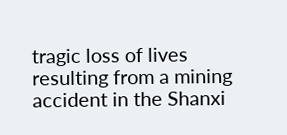tragic loss of lives resulting from a mining accident in the Shanxi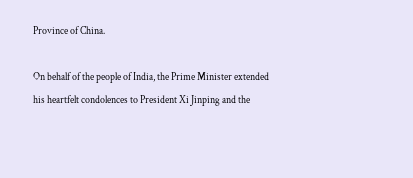Province of China.

On behalf of the people of India, the Prime Minister extended his heartfelt condolences to President Xi Jinping and the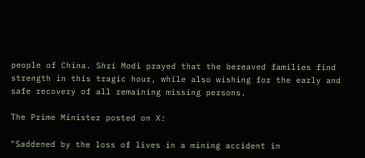people of China. Shri Modi prayed that the bereaved families find strength in this tragic hour, while also wishing for the early and safe recovery of all remaining missing persons.

The Prime Minister posted on X:

"Saddened by the loss of lives in a mining accident in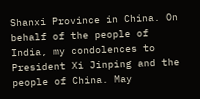Shanxi Province in China. On behalf of the people of India, my condolences to President Xi Jinping and the people of China. May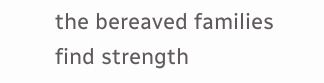the bereaved families find strength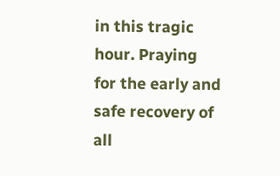in this tragic hour. Praying for the early and safe recovery of all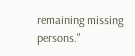remaining missing persons."